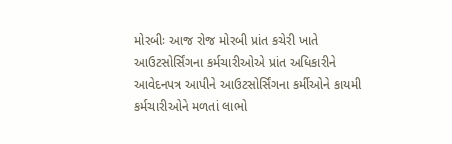મોરબીઃ આજ રોજ મોરબી પ્રાંત કચેરી ખાતે આઉટસોર્સિંગના કર્મચારીઓએ પ્રાંત અધિકારીને આવેદનપત્ર આપીને આઉટસોર્સિંગના કર્મીઓને કાયમી કર્મચારીઓને મળતાં લાભો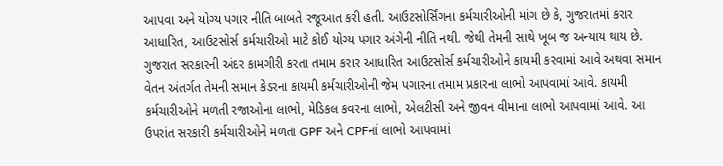આપવા અને યોગ્ય પગાર નીતિ બાબતે રજૂઆત કરી હતી. આઉટસોર્સિંગના કર્મચારીઓની માંગ છે કે, ગુજરાતમાં કરાર આધારિત, આઉટસોર્સ કર્મચારીઓ માટે કોઈ યોગ્ય પગાર અંગેની નીતિ નથી. જેથી તેમની સાથે ખૂબ જ અન્યાય થાય છે. ગુજરાત સરકારની અંદર કામગીરી કરતા તમામ કરાર આધારિત આઉટસોર્સ કર્મચારીઓને કાયમી કરવામાં આવે અથવા સમાન વેતન અંતર્ગત તેમની સમાન કેડરના કાયમી કર્મચારીઓની જેમ પગારના તમામ પ્રકારના લાભો આપવામાં આવે. કાયમી કર્મચારીઓને મળતી રજાઓના લાભો, મેડિકલ કવરના લાભો, એલટીસી અને જીવન વીમાના લાભો આપવામાં આવે. આ ઉપરાંત સરકારી કર્મચારીઓને મળતા GPF અને CPFનાં લાભો આપવામાં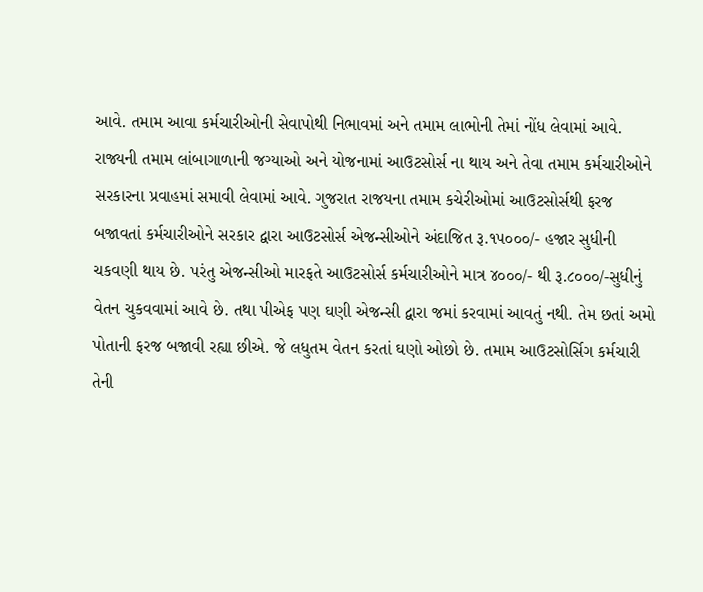આવે. તમામ આવા કર્મચારીઓની સેવાપોથી નિભાવમાં અને તમામ લાભોની તેમાં નોંધ લેવામાં આવે. રાજ્યની તમામ લાંબાગાળાની જગ્યાઓ અને યોજનામાં આઉટસોર્સ ના થાય અને તેવા તમામ કર્મચારીઓને સરકારના પ્રવાહમાં સમાવી લેવામાં આવે. ગુજરાત રાજયના તમામ કચેરીઓમાં આઉટસોર્સથી ફરજ બજાવતાં કર્મચારીઓને સરકાર દ્વારા આઉટસોર્સ એજન્સીઓને અંદાજિત રૂ.૧૫૦૦૦/- હજાર સુધીની ચકવણી થાય છે. પરંતુ એજન્સીઓ મારફતે આઉટસોર્સ કર્મચારીઓને માત્ર ૪૦૦૦/- થી રૂ.૮૦૦૦/-સુધીનું વેતન ચુકવવામાં આવે છે. તથા પીએફ પણ ઘણી એજન્સી દ્વારા જમાં કરવામાં આવતું નથી. તેમ છતાં અમો પોતાની ફરજ બજાવી રહ્યા છીએ. જે લધુતમ વેતન કરતાં ઘણો ઓછો છે. તમામ આઉટસોર્સિગ કર્મચારી તેની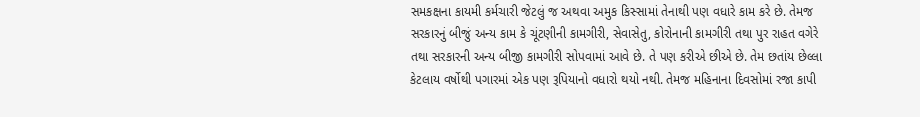સમકક્ષના કાયમી કર્મચારી જેટલું જ અથવા અમુક કિસ્સામાં તેનાથી પણ વધારે કામ કરે છે. તેમજ સરકારનું બીજું અન્ય કામ કે ચૂંટણીની કામગીરી, સેવાસેતુ, કોરોનાની કામગીરી તથા પુર રાહત વગેરે તથા સરકારની અન્ય બીજી કામગીરી સોપવામાં આવે છે. તે પણ કરીએ છીએ છે. તેમ છતાંય છેલ્લા કેટલાય વર્ષોથી પગારમાં એક પણ રૂપિયાનો વધારો થયો નથી. તેમજ મહિનાના દિવસોમાં રજા કાપી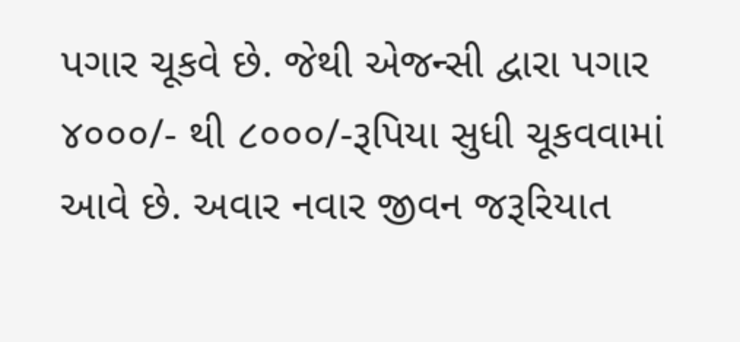પગાર ચૂકવે છે. જેથી એજન્સી દ્વારા પગાર ૪૦૦૦/- થી ૮૦૦૦/-રૂપિયા સુધી ચૂકવવામાં આવે છે. અવાર નવાર જીવન જરૂરિયાત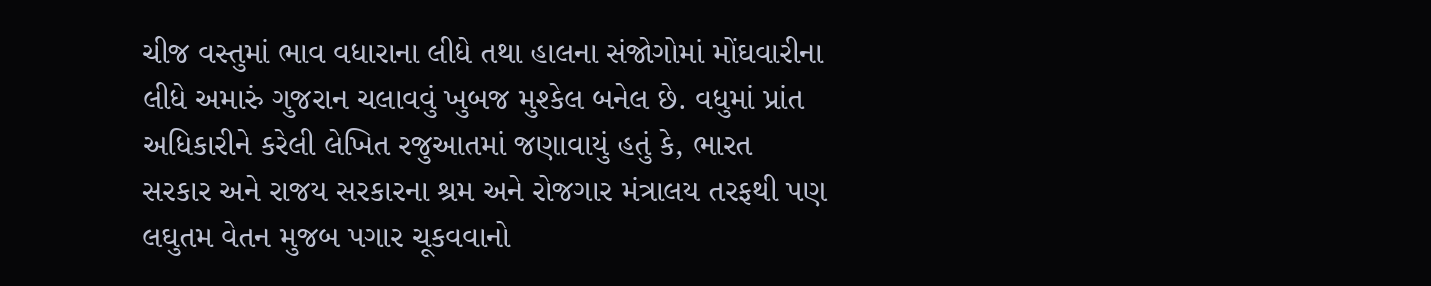ચીજ વસ્તુમાં ભાવ વધારાના લીધે તથા હાલના સંજોગોમાં મોંઘવારીના લીધે અમારું ગુજરાન ચલાવવું ખુબજ મુશ્કેલ બનેલ છે. વધુમાં પ્રાંત અધિકારીને કરેલી લેખિત રજુઆતમાં જણાવાયું હતું કે, ભારત સરકાર અને રાજય સરકારના શ્રમ અને રોજગાર મંત્રાલય તરફથી પણ લઘુતમ વેતન મુજબ પગાર ચૂકવવાનો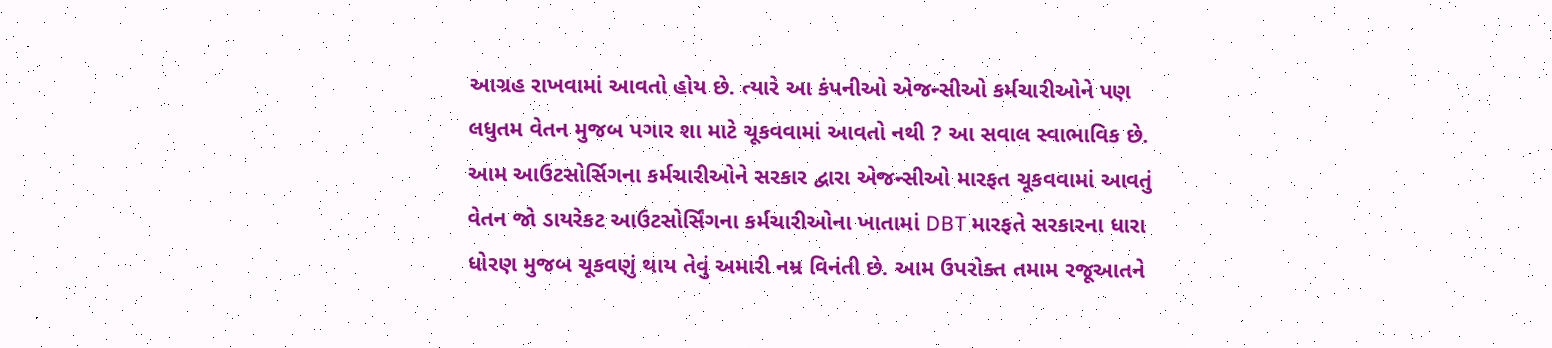આગ્રહ રાખવામાં આવતો હોય છે. ત્યારે આ કંપનીઓ એજન્સીઓ કર્મચારીઓને પણ લધુતમ વેતન મુજબ પગાર શા માટે ચૂકવવામાં આવતો નથી ? આ સવાલ સ્વાભાવિક છે. આમ આઉટસોર્સિગના કર્મચારીઓને સરકાર દ્વારા એજન્સીઓ મારફત ચૂકવવામાં આવતું વેતન જો ડાયરેકટ આઉટસોર્સિંગના કર્મચારીઓના ખાતામાં DBT મારફતે સરકારના ધારા ધોરણ મુજબ ચૂકવણું થાય તેવું અમારી નમ્ર વિનંતી છે. આમ ઉપરોક્ત તમામ રજૂઆતને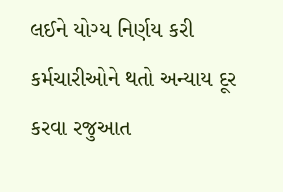લઈને યોગ્ય નિર્ણય કરી કર્મચારીઓને થતો અન્યાય દૂર કરવા રજુઆત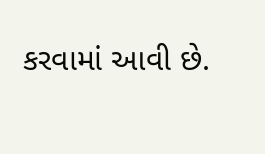કરવામાં આવી છે.